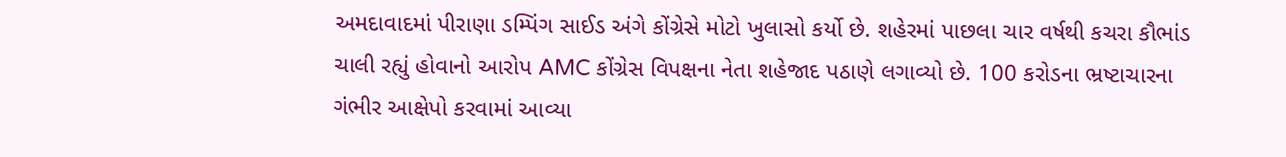અમદાવાદમાં પીરાણા ડમ્પિંગ સાઈડ અંગે કોંગ્રેસે મોટો ખુલાસો કર્યો છે. શહેરમાં પાછલા ચાર વર્ષથી કચરા કૌભાંડ ચાલી રહ્યું હોવાનો આરોપ AMC કોંગ્રેસ વિપક્ષના નેતા શહેજાદ પઠાણે લગાવ્યો છે. 100 કરોડના ભ્રષ્ટાચારના ગંભીર આક્ષેપો કરવામાં આવ્યા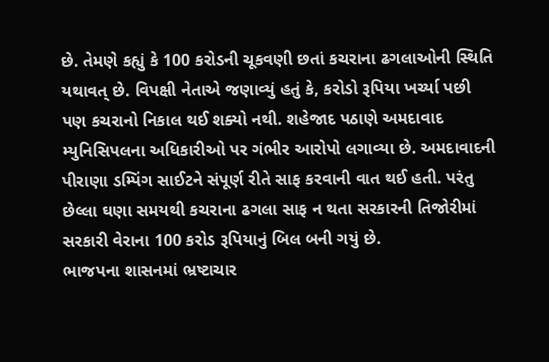છે. તેમણે કહ્યું કે 100 કરોડની ચૂકવણી છતાં કચરાના ઢગલાઓની સ્થિતિ યથાવત્ છે. વિપક્ષી નેતાએ જણાવ્યું હતું કે, કરોડો રૂપિયા ખર્ચ્યા પછી પણ કચરાનો નિકાલ થઈ શક્યો નથી. શહેજાદ પઠાણે અમદાવાદ મ્યુનિસિપલના અધિકારીઓ પર ગંભીર આરોપો લગાવ્યા છે. અમદાવાદની પીરાણા ડમ્પિંગ સાઈટને સંપૂર્ણ રીતે સાફ કરવાની વાત થઈ હતી. પરંતુ છેલ્લા ઘણા સમયથી કચરાના ઢગલા સાફ ન થતા સરકારની તિજોરીમાં સરકારી વેરાના 100 કરોડ રૂપિયાનું બિલ બની ગયું છે.
ભાજપના શાસનમાં ભ્રષ્ટાચાર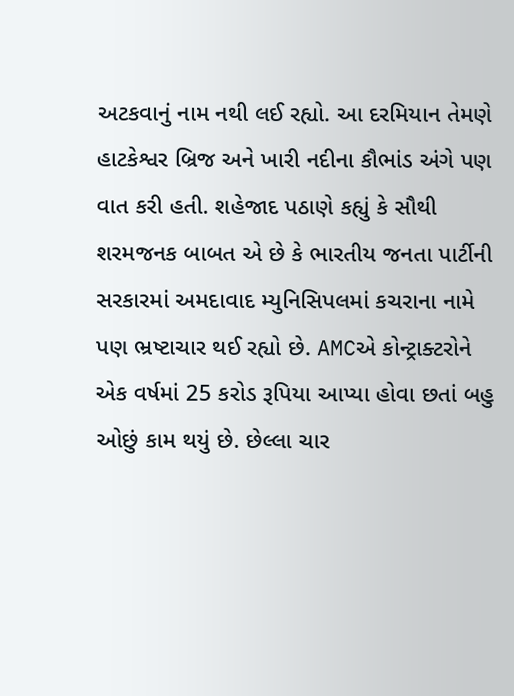અટકવાનું નામ નથી લઈ રહ્યો. આ દરમિયાન તેમણે હાટકેશ્વર બ્રિજ અને ખારી નદીના કૌભાંડ અંગે પણ વાત કરી હતી. શહેજાદ પઠાણે કહ્યું કે સૌથી શરમજનક બાબત એ છે કે ભારતીય જનતા પાર્ટીની સરકારમાં અમદાવાદ મ્યુનિસિપલમાં કચરાના નામે પણ ભ્રષ્ટાચાર થઈ રહ્યો છે. AMCએ કોન્ટ્રાક્ટરોને એક વર્ષમાં 25 કરોડ રૂપિયા આપ્યા હોવા છતાં બહુ ઓછું કામ થયું છે. છેલ્લા ચાર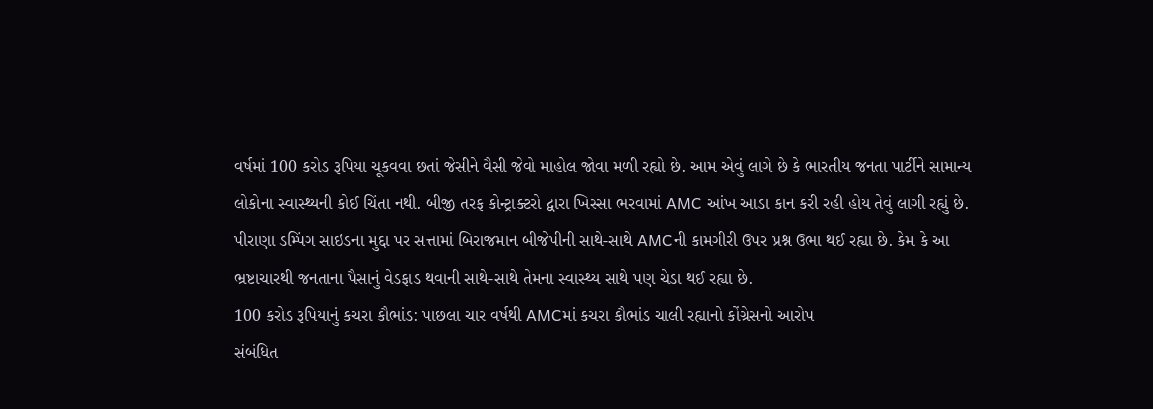વર્ષમાં 100 કરોડ રૂપિયા ચૂકવવા છતાં જેસીને વૈસી જેવો માહોલ જોવા મળી રહ્યો છે. આમ એવું લાગે છે કે ભારતીય જનતા પાર્ટીને સામાન્ય લોકોના સ્વાસ્થ્યની કોઈ ચિંતા નથી. બીજી તરફ કોન્ટ્રાક્ટરો દ્વારા ખિસ્સા ભરવામાં AMC આંખ આડા કાન કરી રહી હોય તેવું લાગી રહ્યું છે. પીરાણા ડમ્પિંગ સાઇડના મુદ્દા પર સત્તામાં બિરાજમાન બીજેપીની સાથે-સાથે AMCની કામગીરી ઉપર પ્રશ્ન ઉભા થઈ રહ્યા છે. કેમ કે આ ભ્રષ્ટાચારથી જનતાના પૈસાનું વેડફાડ થવાની સાથે-સાથે તેમના સ્વાસ્થ્ય સાથે પણ ચેડા થઈ રહ્યા છે.
100 કરોડ રૂપિયાનું કચરા કૌભાંડ: પાછલા ચાર વર્ષથી AMCમાં કચરા કૌભાંડ ચાલી રહ્યાનો કોંગ્રેસનો આરોપ
સંબંધિત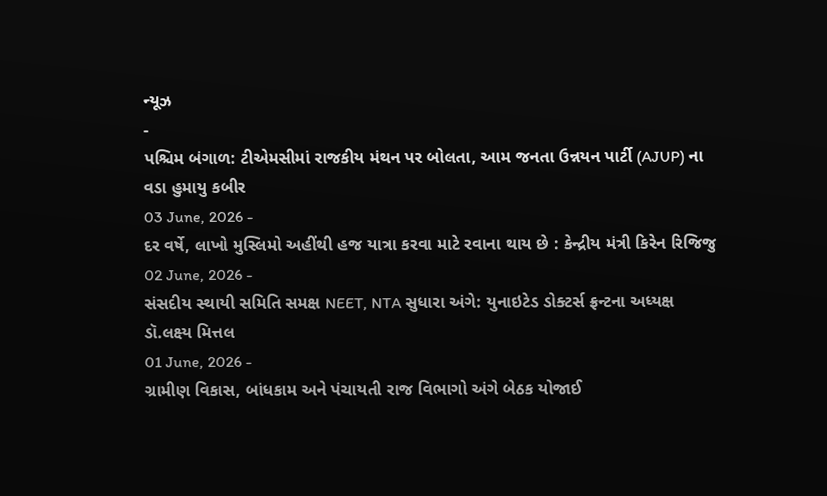ન્યૂઝ
-
પશ્ચિમ બંગાળ: ટીએમસીમાં રાજકીય મંથન પર બોલતા, આમ જનતા ઉન્નયન પાર્ટી (AJUP) ના વડા હુમાયુ કબીર
03 June, 2026 -
દર વર્ષે, લાખો મુસ્લિમો અહીંથી હજ યાત્રા કરવા માટે રવાના થાય છે : કેન્દ્રીય મંત્રી કિરેન રિજિજુ
02 June, 2026 -
સંસદીય સ્થાયી સમિતિ સમક્ષ NEET, NTA સુધારા અંગે: યુનાઇટેડ ડોક્ટર્સ ફ્રન્ટના અધ્યક્ષ ડૉ.લક્ષ્ય મિત્તલ
01 June, 2026 -
ગ્રામીણ વિકાસ, બાંધકામ અને પંચાયતી રાજ વિભાગો અંગે બેઠક યોજાઈ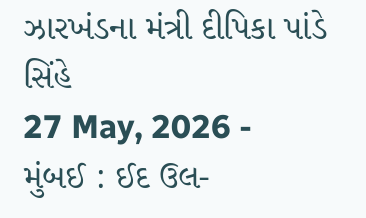ઝારખંડના મંત્રી દીપિકા પાંડે સિંહે
27 May, 2026 -
મુંબઈ : ઈદ ઉલ-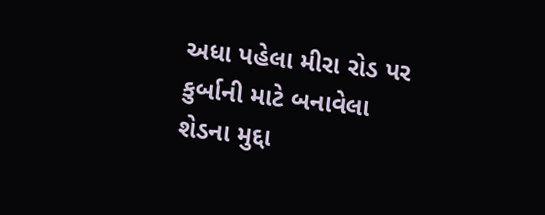અધા પહેલા મીરા રોડ પર કુર્બાની માટે બનાવેલા શેડના મુદ્દા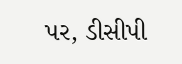પર, ડીસીપી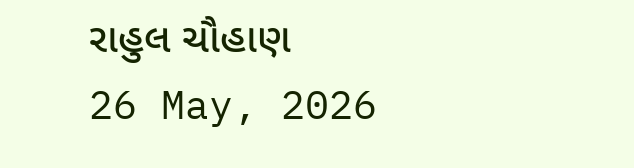રાહુલ ચૌહાણ
26 May, 2026